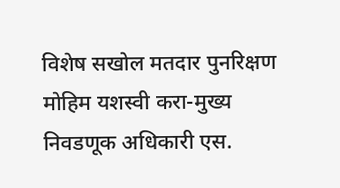विशेष सखोल मतदार पुनरिक्षण मोहिम यशस्वी करा-मुख्य निवडणूक अधिकारी एस.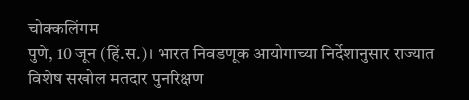चोक्कलिंगम
पुणे, 10 जून (हिं.स.)। भारत निवडणूक आयोगाच्या निर्देशानुसार राज्यात विशेष सखोल मतदार पुनरिक्षण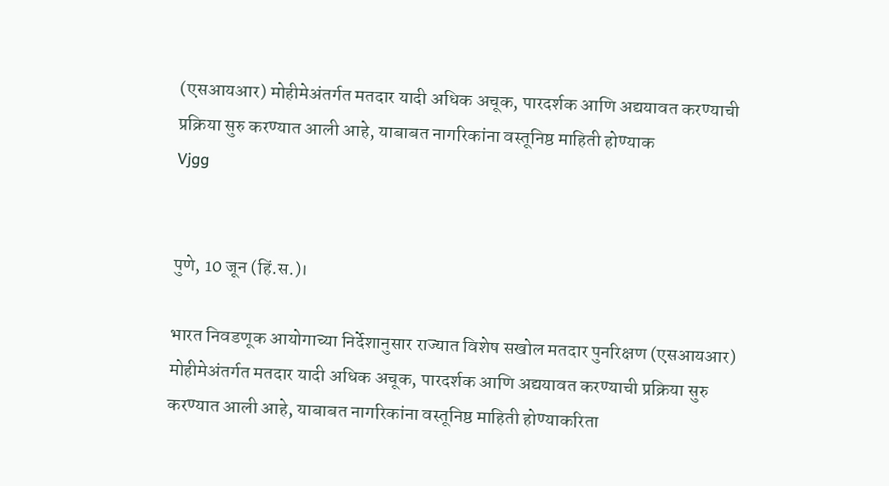(एसआयआर) मोहीमेअंतर्गत मतदार यादी अधिक अचूक, पारदर्शक आणि अद्ययावत करण्याची प्रक्रिया सुरु करण्यात आली आहे, याबाबत नागरिकांना वस्तूनिष्ठ माहिती होण्याक
Vjgg


पुणे, 10 जून (हिं.स.)।

भारत निवडणूक आयोगाच्या निर्देशानुसार राज्यात विशेष सखोल मतदार पुनरिक्षण (एसआयआर) मोहीमेअंतर्गत मतदार यादी अधिक अचूक, पारदर्शक आणि अद्ययावत करण्याची प्रक्रिया सुरु करण्यात आली आहे, याबाबत नागरिकांना वस्तूनिष्ठ माहिती होण्याकरिता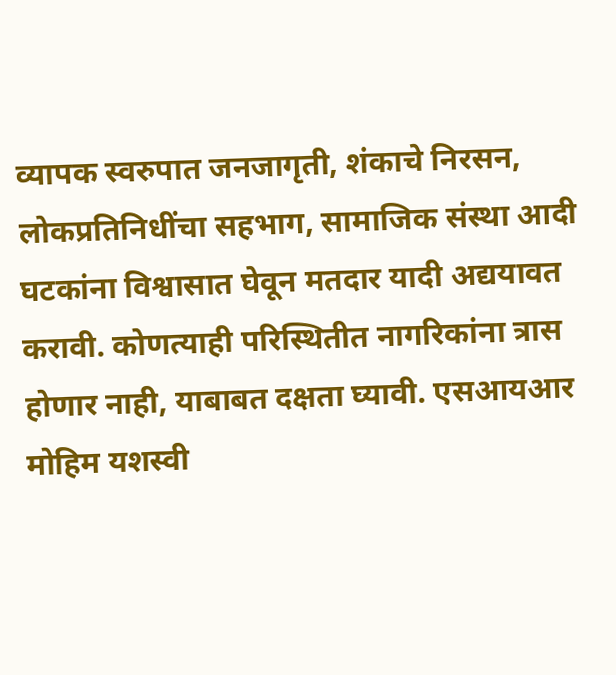व्यापक स्वरुपात जनजागृती, शंकाचे निरसन, लोकप्रतिनिधींचा सहभाग, सामाजिक संस्था आदी घटकांना विश्वासात घेवून मतदार यादी अद्ययावत करावी. कोणत्याही परिस्थितीत नागरिकांना त्रास होणार नाही, याबाबत दक्षता घ्यावी. एसआयआर मोहिम यशस्वी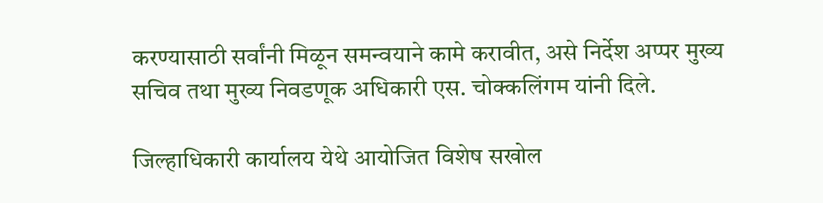करण्यासाठी सर्वांनी मिळून समन्वयाने कामे करावीत, असे निर्देश अप्पर मुख्य सचिव तथा मुख्य निवडणूक अधिकारी एस. चोक्कलिंगम यांनी दिले.

जिल्हाधिकारी कार्यालय येथे आयोजित विशेष सखोल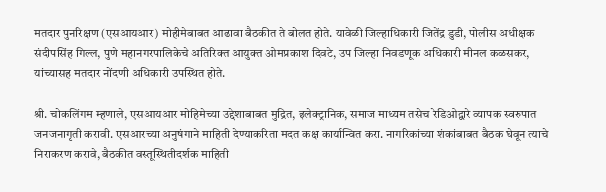मतदार पुनरिक्षण (एसआयआर) मोहीमेबाबत आढावा बैठकीत ते बोलत होते. यावेळी जिल्हाधिकारी जितेंद्र डुडी, पोलीस अधीक्षक संदीपसिंह गिल्ल, पुणे महानगरपालिकेचे अतिरिक्त आयुक्त ओमप्रकाश दिवटे, उप जिल्हा निवडणूक अधिकारी मीनल कळसकर, यांच्यासह मतदार नोंदणी अधिकारी उपस्थित होते.

श्री. चोकलिंगम म्हणाले, एसआयआर मोहिमेच्या उद्देशाबाबत मुद्रित, इलेक्ट्रानिक, समाज माध्यम तसेच रेडिओद्वारे व्यापक स्वरुपात जनजनागृती करावी. एसआरच्या अनुषंगाने माहिती देण्याकरिता मदत कक्ष कार्यान्वित करा. नागरिकांच्या शंकांबाबत बैठक घेवून त्याचे निराकरण करावे, बैठकीत वस्तूस्थितीदर्शक माहिती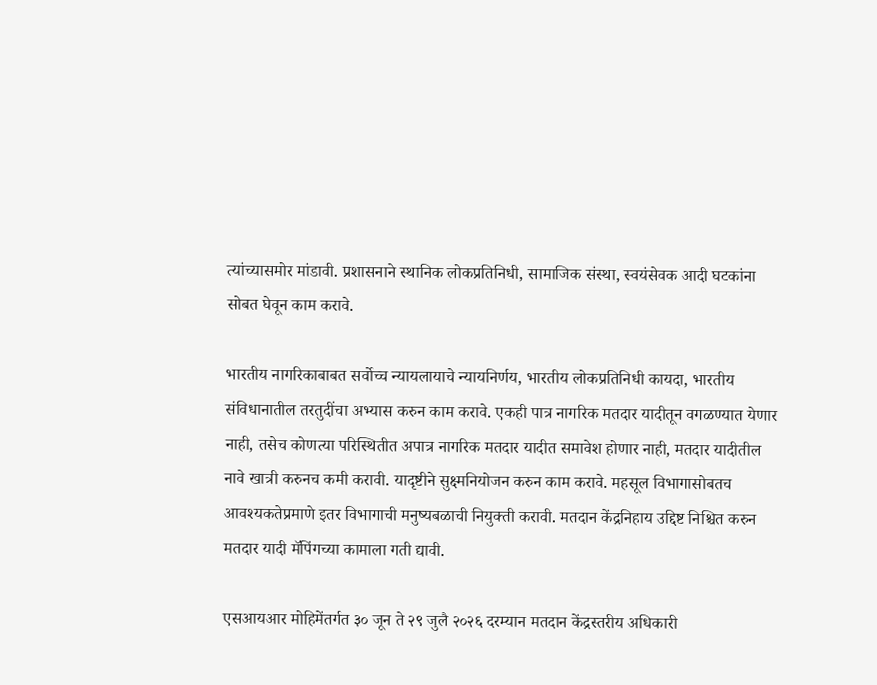त्यांच्यासमोर मांडावी. प्रशासनाने स्थानिक लोकप्रतिनिधी, सामाजिक संस्था, स्वयंसेवक आदी घटकांना सोबत घेवून काम करावे.

भारतीय नागरिकाबाबत सर्वोच्च न्यायलायाचे न्यायनिर्णय, भारतीय लोकप्रतिनिधी कायदा, भारतीय संविधानातील तरतुदींचा अभ्यास करुन काम करावे. एकही पात्र नागरिक मतदार यादीतून वगळण्यात येणार नाही, तसेच कोणत्या परिस्थितीत अपात्र नागरिक मतदार यादीत समावेश होणार नाही, मतदार यादीतील नावे खात्री करुनच कमी करावी. यादृष्टीने सुक्ष्मनियोजन करुन काम करावे. महसूल विभागासोबतच आवश्यकतेप्रमाणे इतर विभागाची मनुष्यबळाची नियुक्ती करावी. मतदान केंद्रनिहाय उद्दिष्ट निश्चित करुन मतदार यादी मॅपिंगच्या कामाला गती द्यावी.

एसआयआर मोहिमेंतर्गत ३० जून ते २९ जुलै २०२६ दरम्यान मतदान केंद्रस्तरीय अधिकारी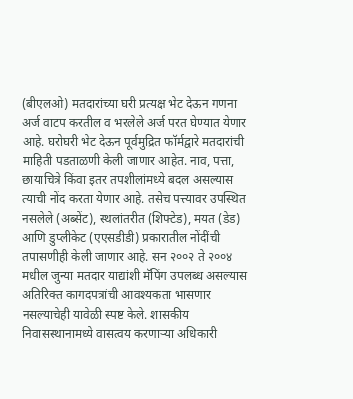(बीएलओ) मतदारांच्या घरी प्रत्यक्ष भेट देऊन गणना अर्ज वाटप करतील व भरलेले अर्ज परत घेण्यात येणार आहे. घरोघरी भेट देऊन पूर्वमुद्रित फॉर्मद्वारे मतदारांची माहिती पडताळणी केली जाणार आहेत. नाव, पत्ता, छायाचित्रे किंवा इतर तपशीलांमध्ये बदल असल्यास त्याची नोंद करता येणार आहे. तसेच पत्त्यावर उपस्थित नसलेले (अब्सेंट), स्थलांतरीत (शिफ्टेड), मयत (डेड) आणि डुप्लीकेट (एएसडीडी) प्रकारातील नोंदींची तपासणीही केली जाणार आहे. सन २००२ ते २००४ मधील जुन्या मतदार याद्यांशी मॅपिंग उपलब्ध असल्यास अतिरिक्त कागदपत्रांची आवश्यकता भासणार नसल्याचेही यावेळी स्पष्ट केले. शासकीय निवासस्थानामध्ये वासत्वय करणाऱ्या अधिकारी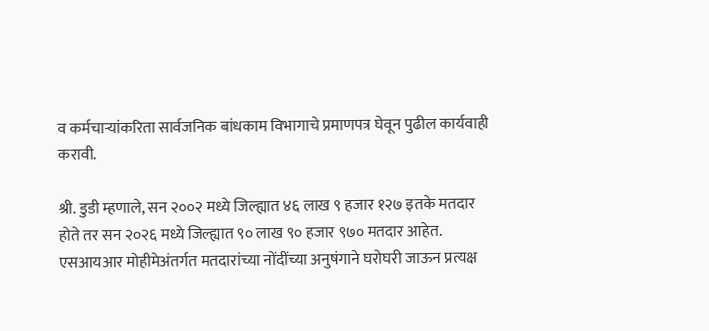व कर्मचाऱ्यांकरिता सार्वजनिक बांधकाम विभागाचे प्रमाणपत्र घेवून पुढील कार्यवाही करावी.

श्री. डुडी म्हणाले, सन २००२ मध्ये जिल्ह्यात ४६ लाख ९ हजार १२७ इतके मतदार होते तर सन २०२६ मध्ये जिल्ह्यात ९० लाख ९० हजार ९७० मतदार आहेत. एसआयआर मोहीमेअंतर्गत मतदारांच्या नोंदींच्या अनुषंगाने घरोघरी जाऊन प्रत्यक्ष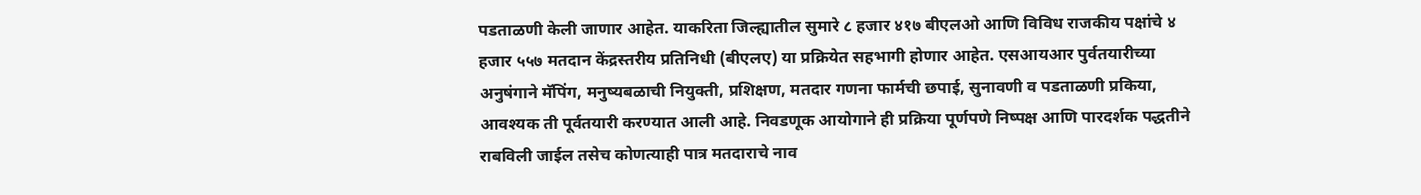पडताळणी केली जाणार आहेत. याकरिता जिल्ह्यातील सुमारे ८ हजार ४१७ बीएलओ आणि विविध राजकीय पक्षांचे ४ हजार ५५७ मतदान केंद्रस्तरीय प्रतिनिधी (बीएलए) या प्रक्रियेत सहभागी होणार आहेत. एसआयआर पुर्वतयारीच्या अनुषंगाने मॅपिंग, मनुष्यबळाची नियुक्ती, प्रशिक्षण, मतदार गणना फार्मची छपाई, सुनावणी व पडताळणी प्रकिया, आवश्यक ती पूर्वतयारी करण्यात आली आहे. निवडणूक आयोगाने ही प्रक्रिया पूर्णपणे निष्पक्ष आणि पारदर्शक पद्धतीने राबविली जाईल तसेच कोणत्याही पात्र मतदाराचे नाव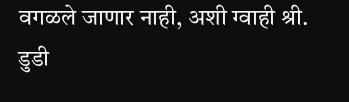वगळले जाणार नाही, अशी ग्वाही श्री. डुडी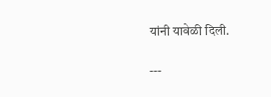यांनी यावेळी दिली.

---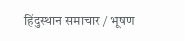हिंदुस्थान समाचार / भूषण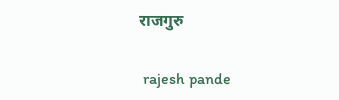राजगुरु


 rajesh pande